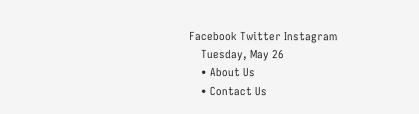Facebook Twitter Instagram
    Tuesday, May 26
    • About Us
    • Contact Us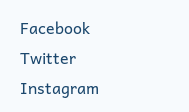Facebook Twitter Instagram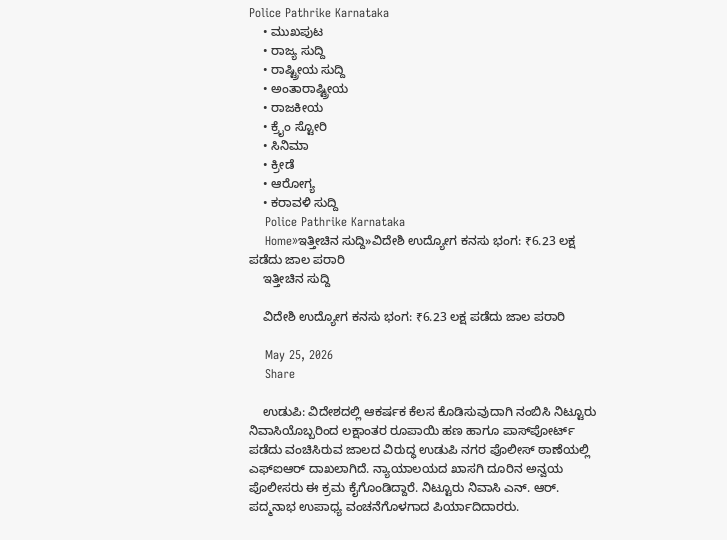Police Pathrike Karnataka
    • ಮುಖಪುಟ
    • ರಾಜ್ಯ ಸುದ್ದಿ
    • ರಾಷ್ಟ್ರೀಯ ಸುದ್ದಿ
    • ಅಂತಾರಾಷ್ಟ್ರೀಯ
    • ರಾಜಕೀಯ
    • ಕ್ರೈಂ ಸ್ಟೋರಿ
    • ಸಿನಿಮಾ
    • ಕ್ರೀಡೆ
    • ಆರೋಗ್ಯ
    • ಕರಾವಳಿ ಸುದ್ದಿ
    Police Pathrike Karnataka
    Home»ಇತ್ತೀಚಿನ ಸುದ್ದಿ»ವಿದೇಶಿ ಉದ್ಯೋಗ ಕನಸು ಭಂಗ: ₹6.23 ಲಕ್ಷ ಪಡೆದು ಜಾಲ ಪರಾರಿ
    ಇತ್ತೀಚಿನ ಸುದ್ದಿ

    ವಿದೇಶಿ ಉದ್ಯೋಗ ಕನಸು ಭಂಗ: ₹6.23 ಲಕ್ಷ ಪಡೆದು ಜಾಲ ಪರಾರಿ

    May 25, 2026
    Share

    ಉಡುಪಿ: ವಿದೇಶದಲ್ಲಿ ಆಕರ್ಷಕ ಕೆಲಸ ಕೊಡಿಸುವುದಾಗಿ ನಂಬಿಸಿ ನಿಟ್ಟೂರು ನಿವಾಸಿಯೊಬ್ಬರಿಂದ ಲಕ್ಷಾಂತರ ರೂಪಾಯಿ ಹಣ ಹಾಗೂ ಪಾಸ್‌ಪೋರ್ಟ್ ಪಡೆದು ವಂಚಿಸಿರುವ ಜಾಲದ ವಿರುದ್ಧ ಉಡುಪಿ ನಗರ ಪೊಲೀಸ್ ಠಾಣೆಯಲ್ಲಿ ಎಫ್‌ಐಆರ್ ದಾಖಲಾಗಿದೆ. ನ್ಯಾಯಾಲಯದ ಖಾಸಗಿ ದೂರಿನ ಅನ್ವಯ ಪೊಲೀಸರು ಈ ಕ್ರಮ ಕೈಗೊಂಡಿದ್ದಾರೆ. ನಿಟ್ಟೂರು ನಿವಾಸಿ ಎನ್. ಆರ್. ಪದ್ಮನಾಭ ಉಪಾಧ್ಯ ವಂಚನೆಗೊಳಗಾದ ಪಿರ್ಯಾದಿದಾರರು.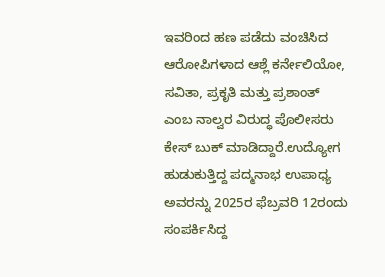ಇವರಿಂದ ಹಣ ಪಡೆದು ವಂಚಿಸಿದ ಆರೋಪಿಗಳಾದ ಆಶ್ಲೆ ಕರ್ನೇಲಿಯೋ, ಸವಿತಾ, ಪ್ರಕೃತಿ ಮತ್ತು ಪ್ರಶಾಂತ್ ಎಂಬ ನಾಲ್ವರ ವಿರುದ್ಧ ಪೊಲೀಸರು ಕೇಸ್ ಬುಕ್ ಮಾಡಿದ್ದಾರೆ.ಉದ್ಯೋಗ ಹುಡುಕುತ್ತಿದ್ದ ಪದ್ಮನಾಭ ಉಪಾಧ್ಯ ಅವರನ್ನು 2025ರ ಫೆಬ್ರವರಿ 12ರಂದು ಸಂಪರ್ಕಿಸಿದ್ದ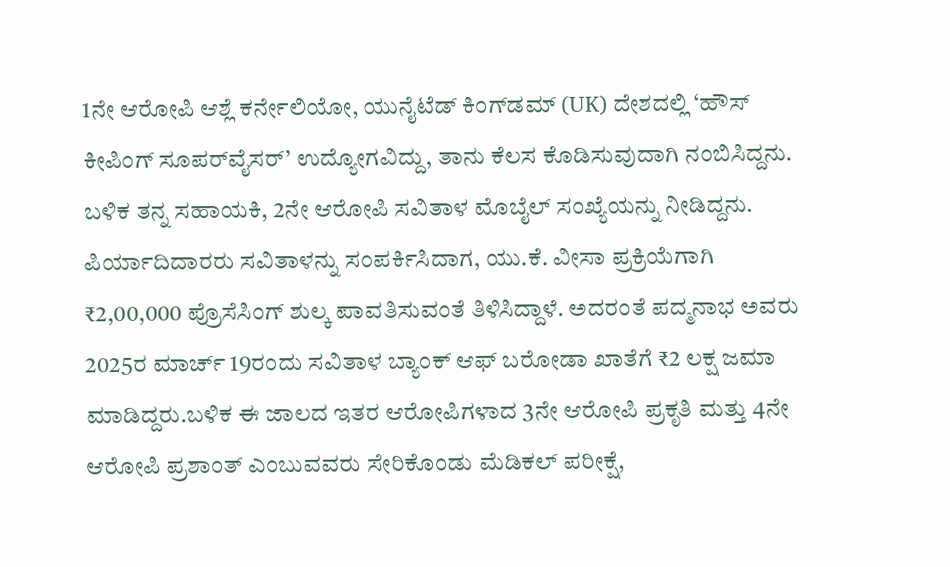1ನೇ ಆರೋಪಿ ಆಶ್ಲೆ ಕರ್ನೇಲಿಯೋ, ಯುನೈಟೆಡ್ ಕಿಂಗ್‌ಡಮ್ (UK) ದೇಶದಲ್ಲಿ ‘ಹೌಸ್ ಕೀಪಿಂಗ್ ಸೂಪರ್‌ವೈಸರ್’ ಉದ್ಯೋಗವಿದ್ದು, ತಾನು ಕೆಲಸ ಕೊಡಿಸುವುದಾಗಿ ನಂಬಿಸಿದ್ದನು. ಬಳಿಕ ತನ್ನ ಸಹಾಯಕಿ, 2ನೇ ಆರೋಪಿ ಸವಿತಾಳ ಮೊಬೈಲ್ ಸಂಖ್ಯೆಯನ್ನು ನೀಡಿದ್ದನು. ಪಿರ್ಯಾದಿದಾರರು ಸವಿತಾಳನ್ನು ಸಂಪರ್ಕಿಸಿದಾಗ, ಯು.ಕೆ. ವೀಸಾ ಪ್ರಕ್ರಿಯೆಗಾಗಿ ₹2,00,000 ಪ್ರೊಸೆಸಿಂಗ್ ಶುಲ್ಕ ಪಾವತಿಸುವಂತೆ ತಿಳಿಸಿದ್ದಾಳೆ. ಅದರಂತೆ ಪದ್ಮನಾಭ ಅವರು 2025ರ ಮಾರ್ಚ್ 19ರಂದು ಸವಿತಾಳ ಬ್ಯಾಂಕ್ ಆಫ್ ಬರೋಡಾ ಖಾತೆಗೆ ₹2 ಲಕ್ಷ ಜಮಾ ಮಾಡಿದ್ದರು.ಬಳಿಕ ಈ ಜಾಲದ ಇತರ ಆರೋಪಿಗಳಾದ 3ನೇ ಆರೋಪಿ ಪ್ರಕೃತಿ ಮತ್ತು 4ನೇ ಆರೋಪಿ ಪ್ರಶಾಂತ್ ಎಂಬುವವರು ಸೇರಿಕೊಂಡು ಮೆಡಿಕಲ್ ಪರೀಕ್ಷೆ,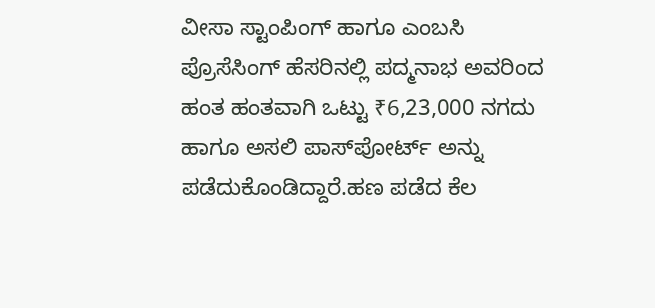ವೀಸಾ ಸ್ಟಾಂಪಿಂಗ್ ಹಾಗೂ ಎಂಬಸಿ ಪ್ರೊಸೆಸಿಂಗ್ ಹೆಸರಿನಲ್ಲಿ ಪದ್ಮನಾಭ ಅವರಿಂದ ಹಂತ ಹಂತವಾಗಿ ಒಟ್ಟು ₹6,23,000 ನಗದು ಹಾಗೂ ಅಸಲಿ ಪಾಸ್‌ಪೋರ್ಟ್ ಅನ್ನು ಪಡೆದುಕೊಂಡಿದ್ದಾರೆ.ಹಣ ಪಡೆದ ಕೆಲ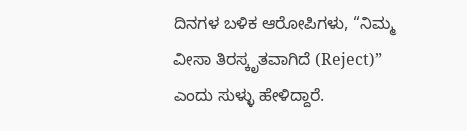ದಿನಗಳ ಬಳಿಕ ಆರೋಪಿಗಳು, “ನಿಮ್ಮ ವೀಸಾ ತಿರಸ್ಕೃತವಾಗಿದೆ (Reject)” ಎಂದು ಸುಳ್ಳು ಹೇಳಿದ್ದಾರೆ.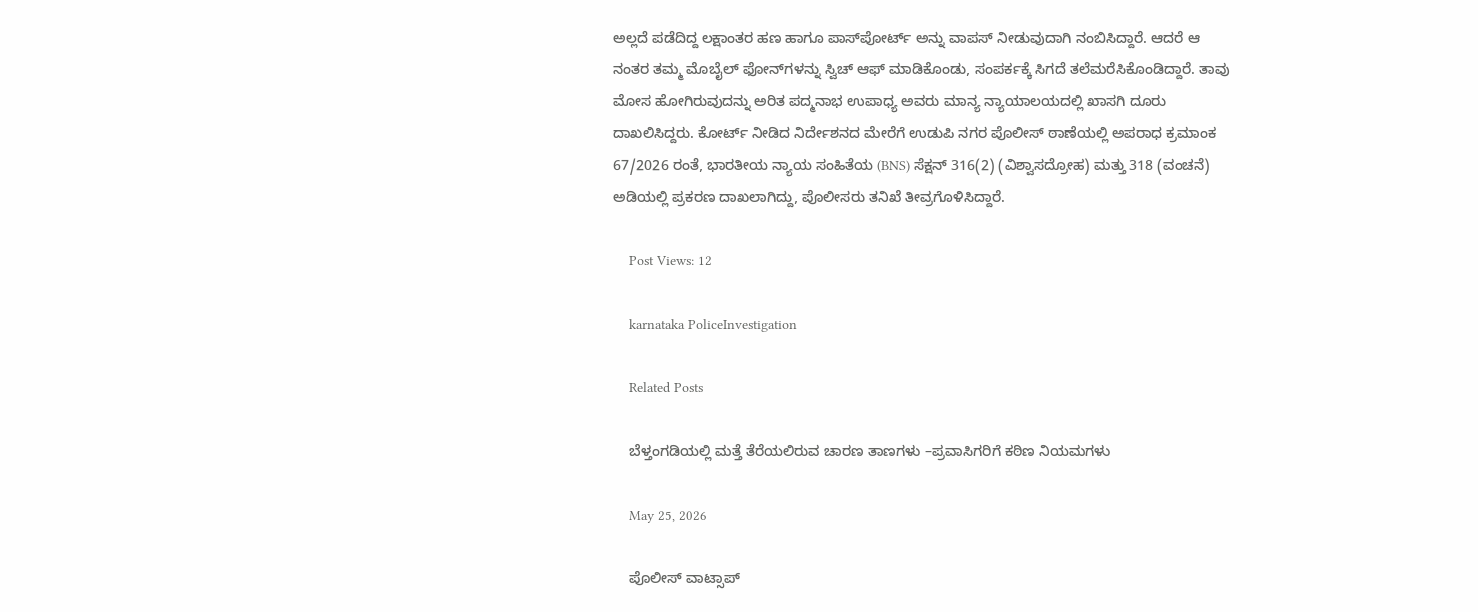ಅಲ್ಲದೆ ಪಡೆದಿದ್ದ ಲಕ್ಷಾಂತರ ಹಣ ಹಾಗೂ ಪಾಸ್‌ಪೋರ್ಟ್ ಅನ್ನು ವಾಪಸ್ ನೀಡುವುದಾಗಿ ನಂಬಿಸಿದ್ದಾರೆ. ಆದರೆ ಆ ನಂತರ ತಮ್ಮ ಮೊಬೈಲ್ ಫೋನ್‌ಗಳನ್ನು ಸ್ವಿಚ್ ಆಫ್ ಮಾಡಿಕೊಂಡು, ಸಂಪರ್ಕಕ್ಕೆ ಸಿಗದೆ ತಲೆಮರೆಸಿಕೊಂಡಿದ್ದಾರೆ. ತಾವು ಮೋಸ ಹೋಗಿರುವುದನ್ನು ಅರಿತ ಪದ್ಮನಾಭ ಉಪಾಧ್ಯ ಅವರು ಮಾನ್ಯ ನ್ಯಾಯಾಲಯದಲ್ಲಿ ಖಾಸಗಿ ದೂರು ದಾಖಲಿಸಿದ್ದರು. ಕೋರ್ಟ್ ನೀಡಿದ ನಿರ್ದೇಶನದ ಮೇರೆಗೆ ಉಡುಪಿ ನಗರ ಪೊಲೀಸ್ ಠಾಣೆಯಲ್ಲಿ ಅಪರಾಧ ಕ್ರಮಾಂಕ 67/2026 ರಂತೆ, ಭಾರತೀಯ ನ್ಯಾಯ ಸಂಹಿತೆಯ (BNS) ಸೆಕ್ಷನ್ 316(2) (ವಿಶ್ವಾಸದ್ರೋಹ) ಮತ್ತು 318 (ವಂಚನೆ) ಅಡಿಯಲ್ಲಿ ಪ್ರಕರಣ ದಾಖಲಾಗಿದ್ದು, ಪೊಲೀಸರು ತನಿಖೆ ತೀವ್ರಗೊಳಿಸಿದ್ದಾರೆ.

    Post Views: 12

    karnataka PoliceInvestigation

    Related Posts

    ಬೆಳ್ತಂಗಡಿಯಲ್ಲಿ ಮತ್ತೆ ತೆರೆಯಲಿರುವ ಚಾರಣ ತಾಣಗಳು –ಪ್ರವಾಸಿಗರಿಗೆ ಕಠಿಣ ನಿಯಮಗಳು

    May 25, 2026

    ಪೊಲೀಸ್ ವಾಟ್ಸಾಪ್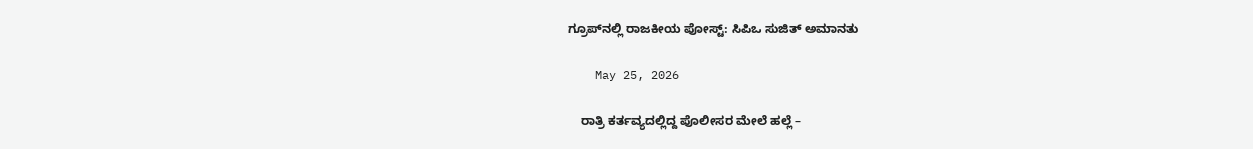ಗ್ರೂಪ್‌ನಲ್ಲಿ ರಾಜಕೀಯ ಪೋಸ್ಟ್: ಸಿಪಿಒ ಸುಜಿತ್ ಅಮಾನತು

    May 25, 2026

    ರಾತ್ರಿ ಕರ್ತವ್ಯದಲ್ಲಿದ್ದ ಪೊಲೀಸರ ಮೇಲೆ ಹಲ್ಲೆ –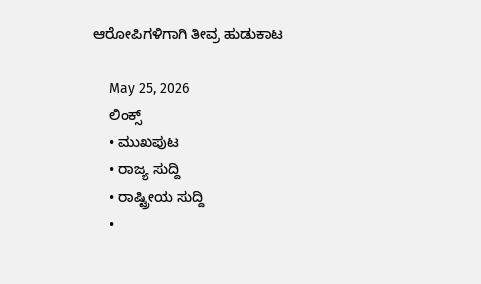ಆರೋಪಿಗಳಿಗಾಗಿ ತೀವ್ರ ಹುಡುಕಾಟ

    May 25, 2026
    ಲಿಂಕ್ಸ್
    • ಮುಖಪುಟ
    • ರಾಜ್ಯ ಸುದ್ದಿ
    • ರಾಷ್ಟ್ರೀಯ ಸುದ್ದಿ
    •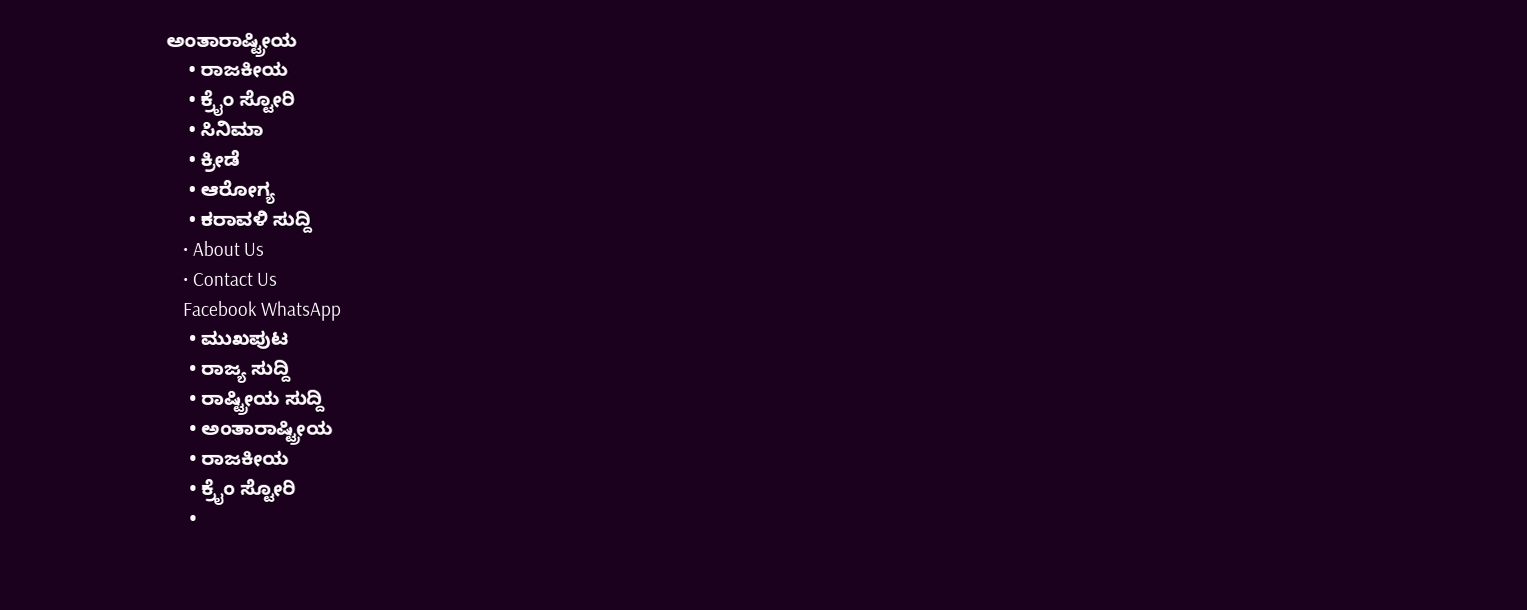ಅಂತಾರಾಷ್ಟ್ರೀಯ
    • ರಾಜಕೀಯ
    • ಕ್ರೈಂ ಸ್ಟೋರಿ
    • ಸಿನಿಮಾ
    • ಕ್ರೀಡೆ
    • ಆರೋಗ್ಯ
    • ಕರಾವಳಿ ಸುದ್ದಿ
    • About Us
    • Contact Us
    Facebook WhatsApp
    • ಮುಖಪುಟ
    • ರಾಜ್ಯ ಸುದ್ದಿ
    • ರಾಷ್ಟ್ರೀಯ ಸುದ್ದಿ
    • ಅಂತಾರಾಷ್ಟ್ರೀಯ
    • ರಾಜಕೀಯ
    • ಕ್ರೈಂ ಸ್ಟೋರಿ
    •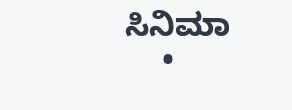ಸಿನಿಮಾ
    •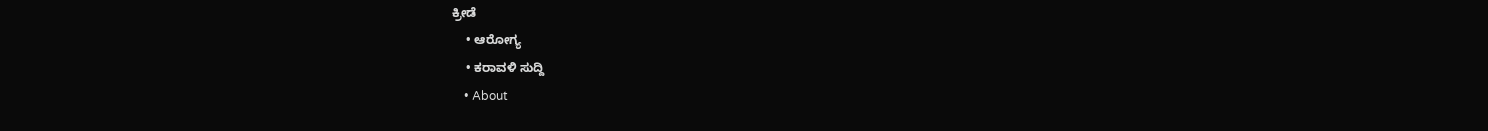ಕ್ರೀಡೆ
    • ಆರೋಗ್ಯ
    • ಕರಾವಳಿ ಸುದ್ದಿ
    • About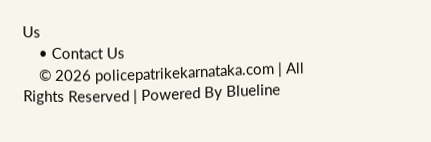Us
    • Contact Us
    © 2026 policepatrikekarnataka.com | All Rights Reserved | Powered By Blueline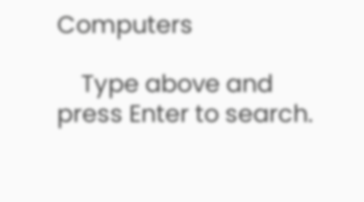Computers

    Type above and press Enter to search.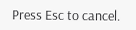Press Esc to cancel.